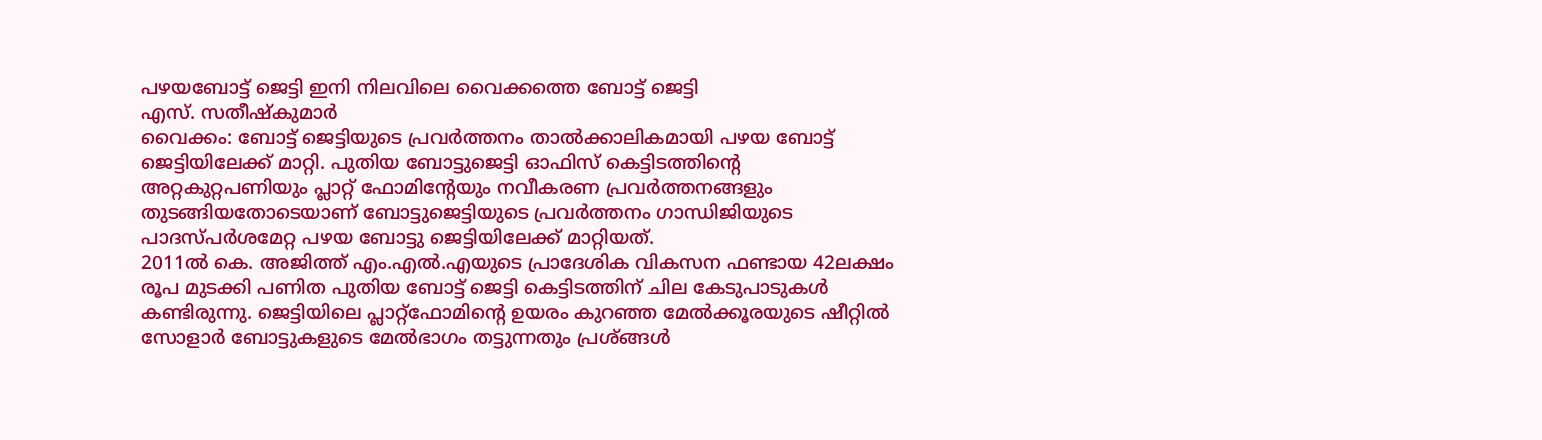പഴയബോട്ട് ജെട്ടി ഇനി നിലവിലെ വൈക്കത്തെ ബോട്ട് ജെട്ടി
എസ്. സതീഷ്കുമാർ
വൈക്കം: ബോട്ട് ജെട്ടിയുടെ പ്രവർത്തനം താൽക്കാലികമായി പഴയ ബോട്ട് ജെട്ടിയിലേക്ക് മാറ്റി. പുതിയ ബോട്ടുജെട്ടി ഓഫിസ് കെട്ടിടത്തിൻ്റെ അറ്റകുറ്റപണിയും പ്ലാറ്റ് ഫോമിൻ്റേയും നവീകരണ പ്രവർത്തനങ്ങളും തുടങ്ങിയതോടെയാണ് ബോട്ടുജെട്ടിയുടെ പ്രവർത്തനം ഗാന്ധിജിയുടെ പാദസ്പർശമേറ്റ പഴയ ബോട്ടു ജെട്ടിയിലേക്ക് മാറ്റിയത്.
2011ൽ കെ. അജിത്ത് എം.എൽ.എയുടെ പ്രാദേശിക വികസന ഫണ്ടായ 42ലക്ഷം രൂപ മുടക്കി പണിത പുതിയ ബോട്ട് ജെട്ടി കെട്ടിടത്തിന് ചില കേടുപാടുകൾ കണ്ടിരുന്നു. ജെട്ടിയിലെ പ്ലാറ്റ്ഫോമിൻ്റെ ഉയരം കുറഞ്ഞ മേൽക്കൂരയുടെ ഷീറ്റിൽ സോളാർ ബോട്ടുകളുടെ മേൽഭാഗം തട്ടുന്നതും പ്രശ്ങ്ങൾ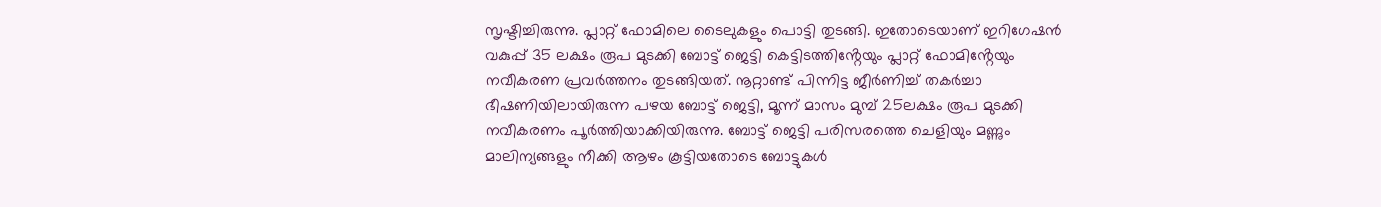സൃഷ്ടിച്ചിരുന്നു. പ്ലാറ്റ് ഫോമിലെ ടൈലുകളും പൊട്ടി തുടങ്ങി. ഇതോടെയാണ് ഇറിഗേഷൻ വകുപ്പ് 35 ലക്ഷം രൂപ മുടക്കി ബോട്ട് ജെട്ടി കെട്ടിടത്തിൻ്റേയും പ്ലാറ്റ് ഫോമിൻ്റേയും നവീകരണ പ്രവർത്തനം തുടങ്ങിയത്. നൂറ്റാണ്ട് പിന്നിട്ട ജീർണിച്ച് തകർച്ചാ ഭീഷണിയിലായിരുന്ന പഴയ ബോട്ട് ജെട്ടി, മൂന്ന് മാസം മുമ്പ് 25ലക്ഷം രൂപ മുടക്കി നവീകരണം പൂർത്തിയാക്കിയിരുന്നു. ബോട്ട് ജെട്ടി പരിസരത്തെ ചെളിയും മണ്ണും മാലിന്യങ്ങളും നീക്കി ആഴം കൂട്ടിയതോടെ ബോട്ടുകൾ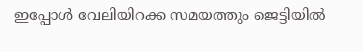ഇപ്പോൾ വേലിയിറക്ക സമയത്തും ജെട്ടിയിൽ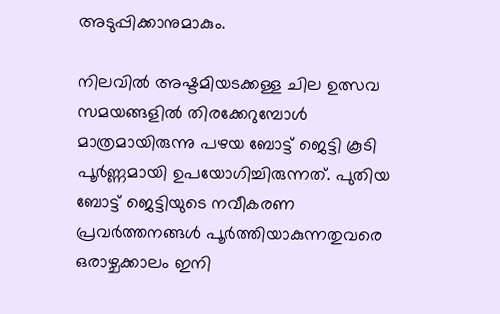അടുപ്പിക്കാനുമാകും.

നിലവിൽ അഷ്ടമിയടക്കള്ള ചില ഉത്സവ സമയങ്ങളിൽ തിരക്കേറുമ്പോൾ മാത്രമായിരുന്നു പഴയ ബോട്ട് ജെട്ടി കൂടി പൂർണ്ണമായി ഉപയോഗിച്ചിരുന്നത്. പുതിയ ബോട്ട് ജെട്ടിയുടെ നവീകരണ പ്രവർത്തനങ്ങൾ പൂർത്തിയാകുന്നതുവരെ ഒരാഴ്ചക്കാലം ഇനി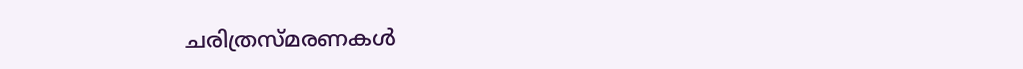ചരിത്രസ്മരണകൾ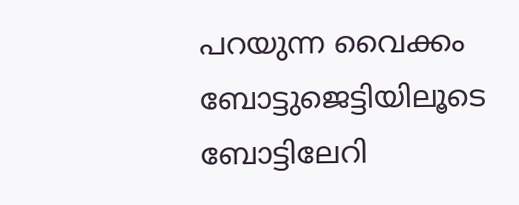പറയുന്ന വൈക്കം ബോട്ടുജെട്ടിയിലൂടെ ബോട്ടിലേറി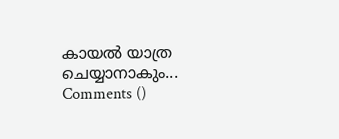കായൽ യാത്ര ചെയ്യാനാകും...
Comments ()